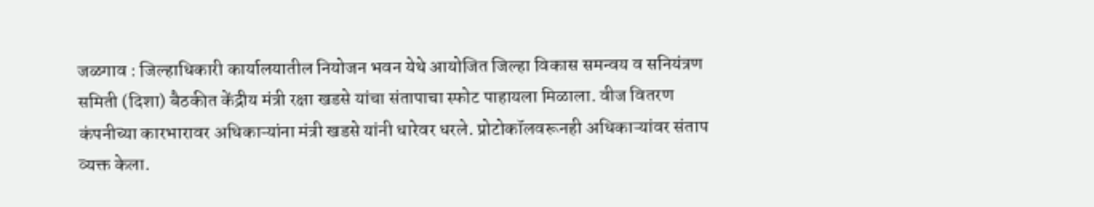जळगाव : जिल्हाधिकारी कार्यालयातील नियोजन भवन येथे आयोजित जिल्हा विकास समन्वय व सनियंत्रण समिती (दिशा) बैठकीत केंद्रीय मंत्री रक्षा खडसे यांचा संतापाचा स्फोट पाहायला मिळाला. वीज वितरण कंपनीच्या कारभारावर अधिकाऱ्यांना मंत्री खडसे यांनी धारेवर धरले. प्रोटोकॉलवरूनही अधिकाऱ्यांवर संताप व्यक्त केला.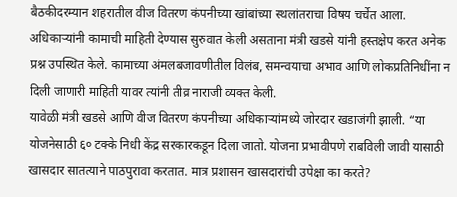बैठकीदरम्यान शहरातील वीज वितरण कंपनीच्या खांबांच्या स्थलांतराचा विषय चर्चेत आला. अधिकाऱ्यांनी कामाची माहिती देण्यास सुरुवात केली असताना मंत्री खडसे यांनी हस्तक्षेप करत अनेक प्रश्न उपस्थित केले. कामाच्या अंमलबजावणीतील विलंब, समन्वयाचा अभाव आणि लोकप्रतिनिधींना न दिली जाणारी माहिती यावर त्यांनी तीव्र नाराजी व्यक्त केली.
यावेळी मंत्री खडसे आणि वीज वितरण कंपनीच्या अधिकाऱ्यांमध्ये जोरदार खडाजंगी झाली. “या योजनेसाठी ६० टक्के निधी केंद्र सरकारकडून दिला जातो. योजना प्रभावीपणे राबविली जावी यासाठी खासदार सातत्याने पाठपुरावा करतात. मात्र प्रशासन खासदारांची उपेक्षा का करते?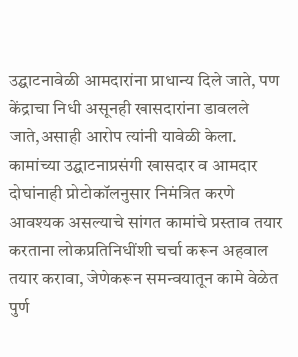उद्घाटनावेळी आमदारांना प्राधान्य दिले जाते, पण केंद्राचा निधी असूनही खासदारांना डावलले जाते,असाही आरोप त्यांनी यावेळी केला. कामांच्या उद्घाटनाप्रसंगी खासदार व आमदार दोघांनाही प्रोटोकॉलनुसार निमंत्रित करणे आवश्यक असल्याचे सांगत कामांचे प्रस्ताव तयार करताना लोकप्रतिनिधींशी चर्चा करून अहवाल तयार करावा, जेणेकरून समन्वयातून कामे वेळेत पुर्ण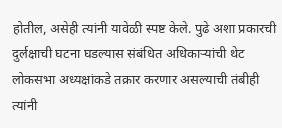होतील, असेही त्यांनी यावेळी स्पष्ट केले. पुढे अशा प्रकारची दुर्लक्षाची घटना घडल्यास संबंधित अधिकाऱ्यांची थेट लोकसभा अध्यक्षांकडे तक्रार करणार असल्याची तंबीही त्यांनी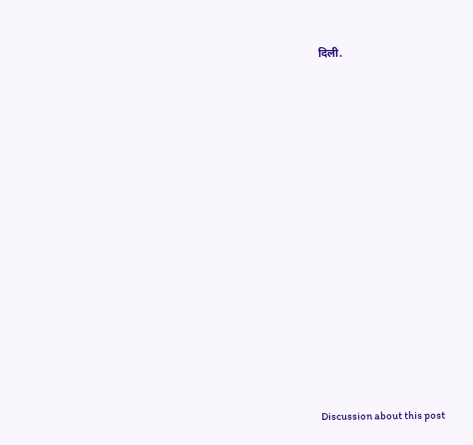दिली.















Discussion about this post